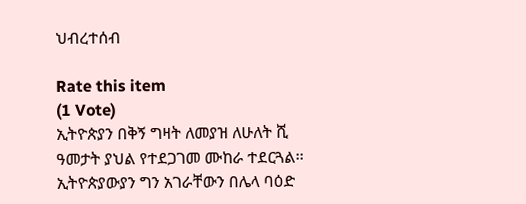ህብረተሰብ

Rate this item
(1 Vote)
ኢትዮጵያን በቅኝ ግዛት ለመያዝ ለሁለት ሺ ዓመታት ያህል የተደጋገመ ሙከራ ተደርጓል፡፡ ኢትዮጵያውያን ግን አገራቸውን በሌላ ባዕድ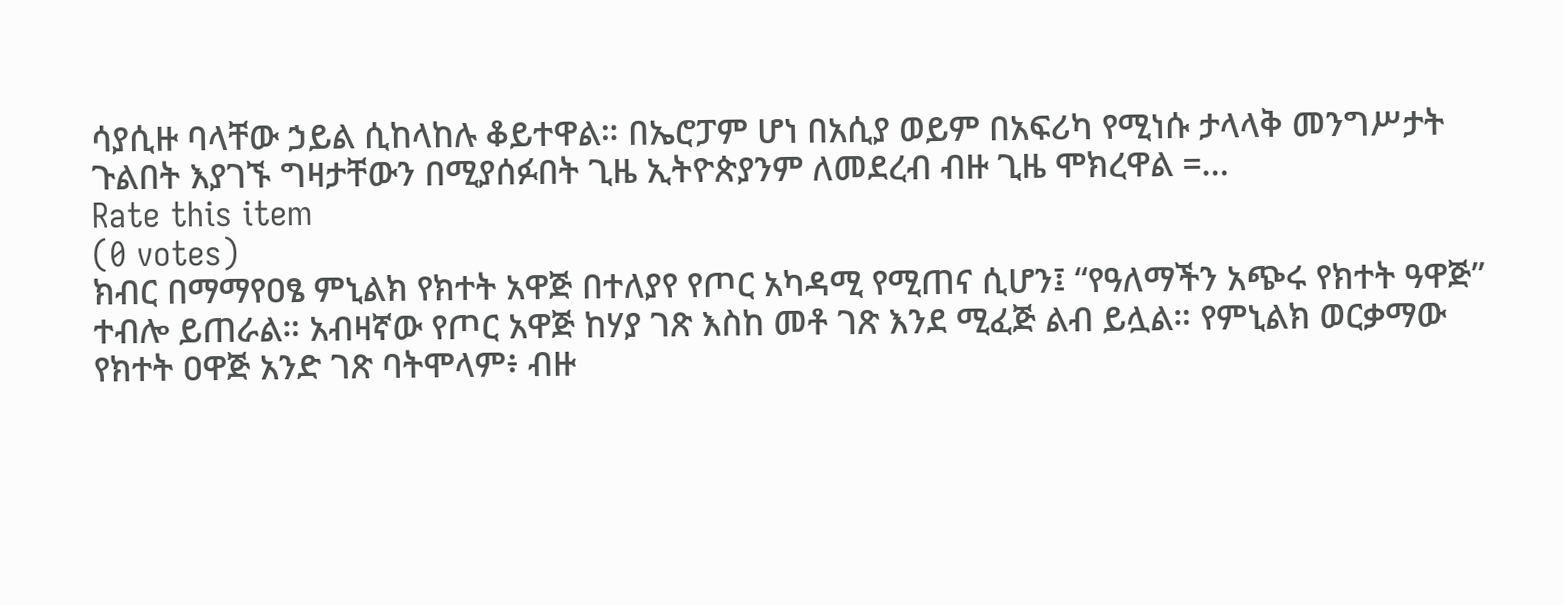ሳያሲዙ ባላቸው ኃይል ሲከላከሉ ቆይተዋል። በኤሮፓም ሆነ በአሲያ ወይም በአፍሪካ የሚነሱ ታላላቅ መንግሥታት ጉልበት እያገኙ ግዛታቸውን በሚያሰፉበት ጊዜ ኢትዮጵያንም ለመደረብ ብዙ ጊዜ ሞክረዋል =…
Rate this item
(0 votes)
ክብር በማማየዐፄ ምኒልክ የክተት አዋጅ በተለያየ የጦር አካዳሚ የሚጠና ሲሆን፤ “የዓለማችን አጭሩ የክተት ዓዋጅ” ተብሎ ይጠራል። አብዛኛው የጦር አዋጅ ከሃያ ገጽ እስከ መቶ ገጽ እንደ ሚፈጅ ልብ ይሏል። የምኒልክ ወርቃማው የክተት ዐዋጅ አንድ ገጽ ባትሞላም፥ ብዙ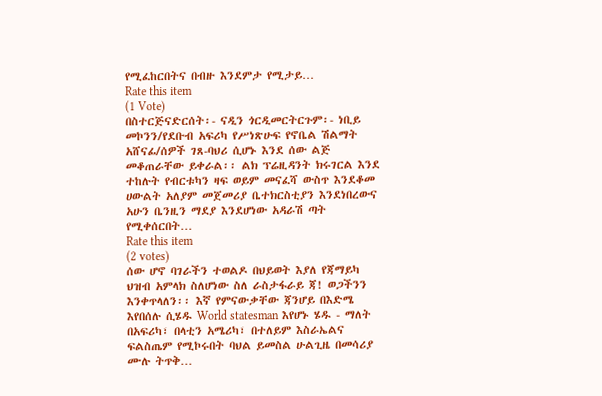የሚፈከርበትና በብዙ እንደምታ የሚታይ…
Rate this item
(1 Vote)
በስተርጅናድርሰት፡- ናዲን ጎርዲመርትርጉም፡- ነቢይ መኮንን/የደቡብ አፍሪካ የሥነጽሁፍ የኖቤል ሽልማት አሸናፊ/ሰዎች ገጸ-ባህሪ ሲሆኑ እንደ ሰው ልጅ መቆጠራቸው ይቀራል፡፡ ልክ ፕሬዚዳንት ክሩገርል እንደ ተከሉት የብርቱካን ዛፍ ወይም መናፈሻ ውስጥ እንደቆመ ሀውልት አለያም መጀመሪያ ቤተክርስቲያን እንደነበረውና አሁን ቤንዚን ማደያ እንደሆነው አዳራሽ ጣት የሚቀሰርበት…
Rate this item
(2 votes)
ሰው ሆኖ ባገራችን ተወልዶ በህይወት እያለ የጃማይካ ህዝብ አምላክ ስለሆነው ስለ ራስታፋራይ ጃ! ወጋችንን እንቀጥላለን፡፡ እኛ የምናውቃቸው ጃንሆይ በእድሜ እየበሰሉ ሲሄዱ World statesman እየሆኑ ሄዱ - ማለት በአፍሪካ፣ በላቲን አሜሪካ፣ በተለይም እስራኤልና ፍልስጤም የሚኮሩበት ባህል ይመስል ሁልጊዜ በመሳሪያ ሙሉ ትጥቅ…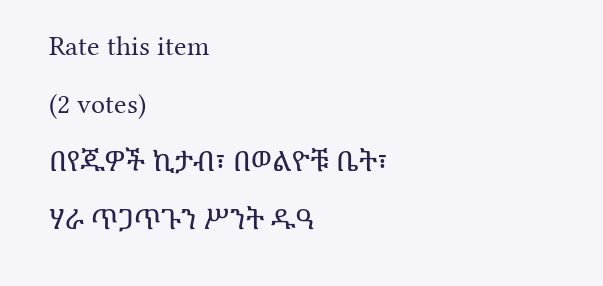Rate this item
(2 votes)
በየጁዎች ኪታብ፣ በወልዮቹ ቤት፣ ሃራ ጥጋጥጉን ሥንት ዱዓ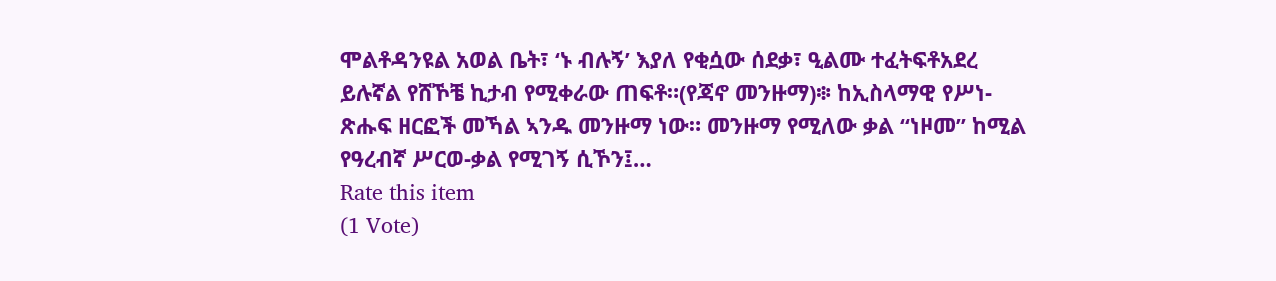ሞልቶዳንዩል አወል ቤት፣ ‘ኑ ብሉኝ’ እያለ የቂሷው ሰደቃ፣ ዒልሙ ተፈትፍቶአደረ ይሉኛል የሸኾቼ ኪታብ የሚቀራው ጠፍቶ።(የጃኖ መንዙማ)፨ ከኢስላማዊ የሥነ-ጽሑፍ ዘርፎች መኻል ኣንዱ መንዙማ ነው። መንዙማ የሚለው ቃል “ነዞመ” ከሚል የዓረብኛ ሥርወ-ቃል የሚገኝ ሲኾን፤…
Rate this item
(1 Vote)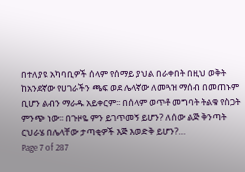በተለያዩ አካባቢዎች ሰላም የሰማይ ያህል በራቀበት በዚህ ወቅት ከአንደኛው የሀገራችን ጫፍ ወደ ሌላኛው ለመጓዝ ማሰብ በመጠኑም ቢሆን ልብን ማራዱ አይቀርም፡፡ በሰላም ወጥቶ መግባት ትልቁ የስጋት ምንጭ ነው፡፡ በጉዞዬ ምን ይገጥመኝ ይሆን? ለሰው ልጅ ቅንጣት ርህራሄ በሌላቸው ታጣቂዎች እጅ እወድቅ ይሆን?…
Page 7 of 287